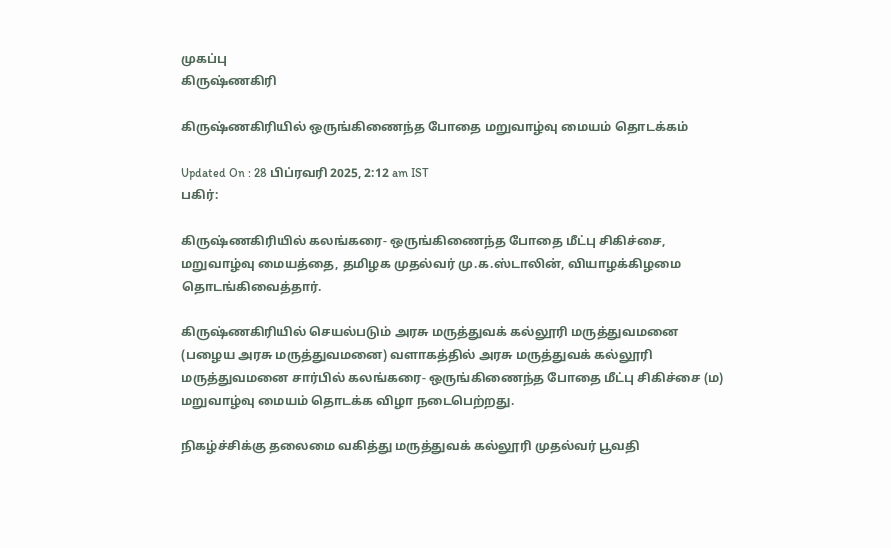முகப்பு
கிருஷ்ணகிரி

கிருஷ்ணகிரியில் ஒருங்கிணைந்த போதை மறுவாழ்வு மையம் தொடக்கம்

Updated On : 28 பிப்ரவரி 2025, 2:12 am IST
பகிர்:

கிருஷ்ணகிரியில் கலங்கரை- ஒருங்கிணைந்த போதை மீட்பு சிகிச்சை, மறுவாழ்வு மையத்தை, தமிழக முதல்வர் மு.க.ஸ்டாலின், வியாழக்கிழமை தொடங்கிவைத்தார்.

கிருஷ்ணகிரியில் செயல்படும் அரசு மருத்துவக் கல்லூரி மருத்துவமனை (பழைய அரசு மருத்துவமனை) வளாகத்தில் அரசு மருத்துவக் கல்லூரி மருத்துவமனை சார்பில் கலங்கரை- ஒருங்கிணைந்த போதை மீட்பு சிகிச்சை (ம) மறுவாழ்வு மையம் தொடக்க விழா நடைபெற்றது.

நிகழ்ச்சிக்கு தலைமை வகித்து மருத்துவக் கல்லூரி முதல்வர் பூவதி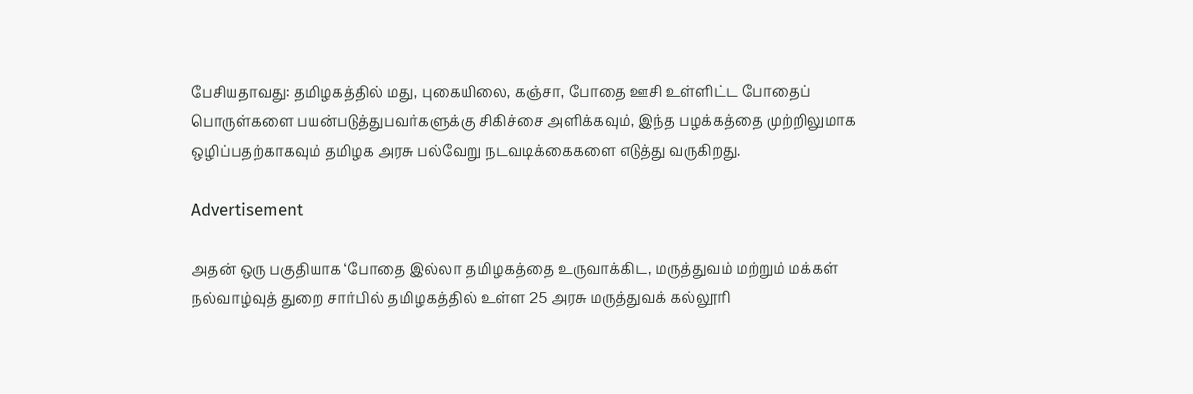பேசியதாவது: தமிழகத்தில் மது, புகையிலை, கஞ்சா, போதை ஊசி உள்ளிட்ட போதைப் பொருள்களை பயன்படுத்துபவர்களுக்கு சிகிச்சை அளிக்கவும், இந்த பழக்கத்தை முற்றிலுமாக ஒழிப்பதற்காகவும் தமிழக அரசு பல்வேறு நடவடிக்கைகளை எடுத்து வருகிறது.

Advertisement

அதன் ஒரு பகுதியாக ‘போதை இல்லா தமிழகத்தை உருவாக்கிட, மருத்துவம் மற்றும் மக்கள் நல்வாழ்வுத் துறை சார்பில் தமிழகத்தில் உள்ள 25 அரசு மருத்துவக் கல்லூரி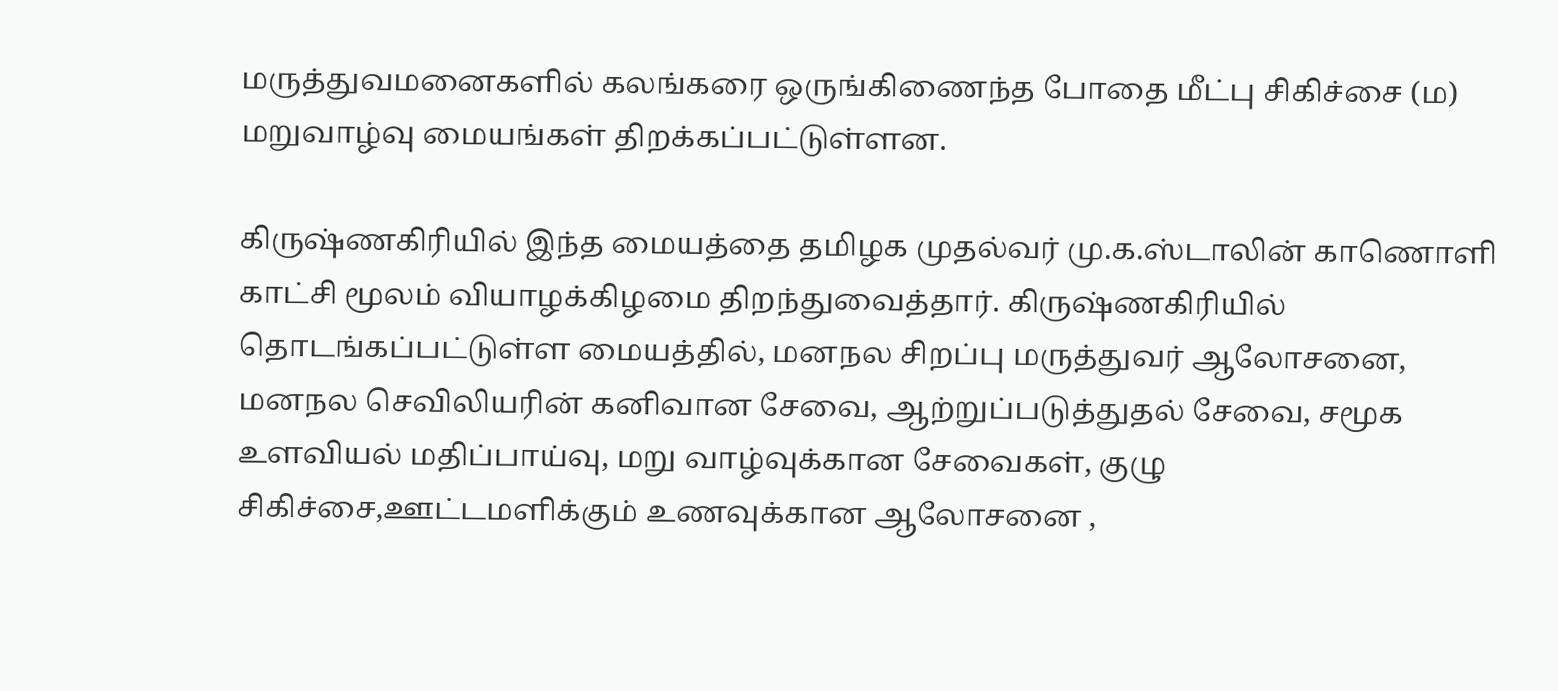மருத்துவமனைகளில் கலங்கரை ஒருங்கிணைந்த போதை மீட்பு சிகிச்சை (ம) மறுவாழ்வு மையங்கள் திறக்கப்பட்டுள்ளன.

கிருஷ்ணகிரியில் இந்த மையத்தை தமிழக முதல்வர் மு.க.ஸ்டாலின் காணொளி காட்சி மூலம் வியாழக்கிழமை திறந்துவைத்தார். கிருஷ்ணகிரியில் தொடங்கப்பட்டுள்ள மையத்தில், மனநல சிறப்பு மருத்துவர் ஆலோசனை, மனநல செவிலியரின் கனிவான சேவை, ஆற்றுப்படுத்துதல் சேவை, சமூக உளவியல் மதிப்பாய்வு, மறு வாழ்வுக்கான சேவைகள், குழு சிகிச்சை,ஊட்டமளிக்கும் உணவுக்கான ஆலோசனை ,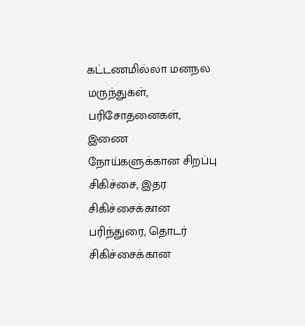கட்டணமில்லா மனநல மருந்துகள், பரிசோதனைகள், இணை நோய்களுக்கான சிறப்பு சிகிச்சை, இதர சிகிச்சைக்கான பரிந்துரை, தொடர் சிகிச்சைக்கான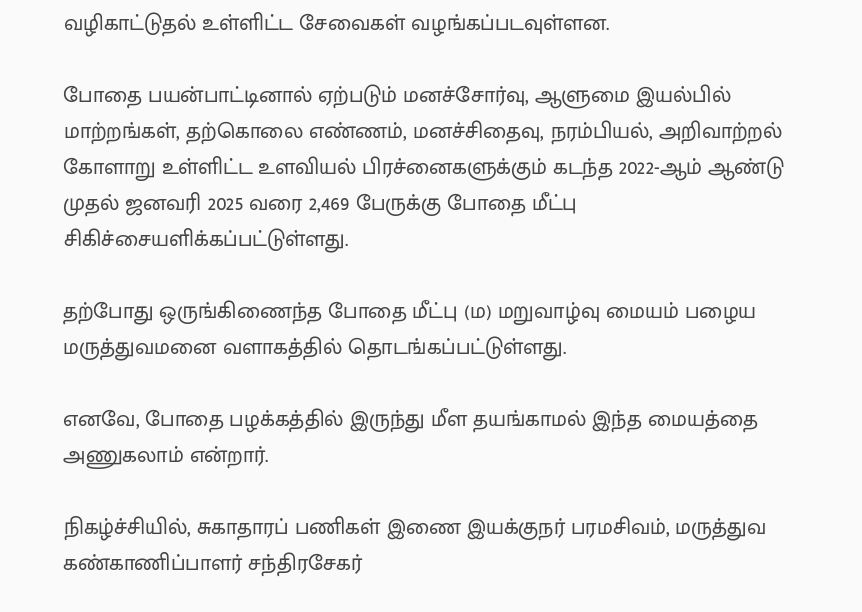வழிகாட்டுதல் உள்ளிட்ட சேவைகள் வழங்கப்படவுள்ளன.

போதை பயன்பாட்டினால் ஏற்படும் மனச்சோர்வு, ஆளுமை இயல்பில் மாற்றங்கள், தற்கொலை எண்ணம், மனச்சிதைவு, நரம்பியல், அறிவாற்றல் கோளாறு உள்ளிட்ட உளவியல் பிரச்னைகளுக்கும் கடந்த 2022-ஆம் ஆண்டு முதல் ஜனவரி 2025 வரை 2,469 பேருக்கு போதை மீட்பு சிகிச்சையளிக்கப்பட்டுள்ளது.

தற்போது ஒருங்கிணைந்த போதை மீட்பு (ம) மறுவாழ்வு மையம் பழைய மருத்துவமனை வளாகத்தில் தொடங்கப்பட்டுள்ளது.

எனவே, போதை பழக்கத்தில் இருந்து மீள தயங்காமல் இந்த மையத்தை அணுகலாம் என்றார்.

நிகழ்ச்சியில், சுகாதாரப் பணிகள் இணை இயக்குநர் பரமசிவம், மருத்துவ கண்காணிப்பாளர் சந்திரசேகர்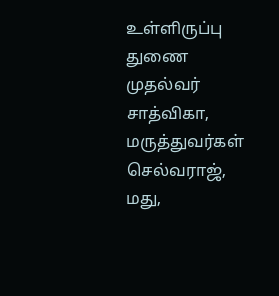உள்ளிருப்பு துணை முதல்வர் சாத்விகா, மருத்துவர்கள் செல்வராஜ், மது,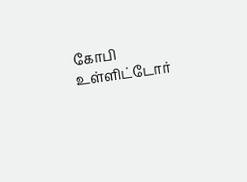கோபி உள்ளிட்டோர்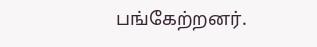பங்கேற்றனர்.